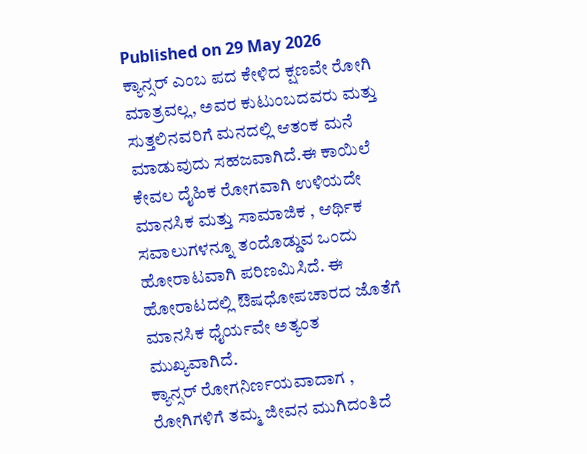Published on 29 May 2026
ಕ್ಯಾನ್ಸರ್ ಎಂಬ ಪದ ಕೇಳಿದ ಕ್ಷಣವೇ ರೋಗಿ ಮಾತ್ರವಲ್ಲ, ಅವರ ಕುಟುಂಬದವರು ಮತ್ತು ಸುತ್ತಲಿನವರಿಗೆ ಮನದಲ್ಲಿ ಆತಂಕ ಮನೆ ಮಾಡುವುದು ಸಹಜವಾಗಿದೆ.ಈ ಕಾಯಿಲೆ ಕೇವಲ ದೈಹಿಕ ರೋಗವಾಗಿ ಉಳಿಯದೇ ಮಾನಸಿಕ ಮತ್ತು ಸಾಮಾಜಿಕ , ಆರ್ಥಿಕ ಸವಾಲುಗಳನ್ನೂ ತಂದೊಡ್ಡುವ ಒಂದು ಹೋರಾಟವಾಗಿ ಪರಿಣಮಿಸಿದೆ. ಈ ಹೋರಾಟದಲ್ಲಿ ಔಷಧೋಪಚಾರದ ಜೊತೆಗೆ ಮಾನಸಿಕ ಧೈರ್ಯವೇ ಅತ್ಯಂತ ಮುಖ್ಯವಾಗಿದೆ.
ಕ್ಯಾನ್ಸರ್ ರೋಗನಿರ್ಣಯವಾದಾಗ , ರೋಗಿಗಳಿಗೆ ತಮ್ಮ ಜೀವನ ಮುಗಿದಂತಿದೆ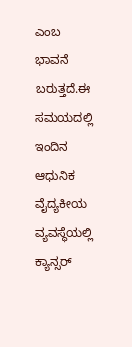ಎಂಬ ಭಾವನೆ ಬರುತ್ತದೆ.ಈ ಸಮಯದಲ್ಲಿ ಇಂದಿನ ಆಧುನಿಕ ವೈದ್ಯಕೀಯ ವ್ಯವಸ್ಥೆಯಲ್ಲಿ ಕ್ಯಾನ್ಸರ್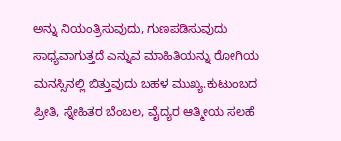ಅನ್ನು ನಿಯಂತ್ರಿಸುವುದು, ಗುಣಪಡಿಸುವುದು ಸಾಧ್ಯವಾಗುತ್ತದೆ ಎನ್ನುವ ಮಾಹಿತಿಯನ್ನು ರೋಗಿಯ ಮನಸ್ಸಿನಲ್ಲಿ ಬಿತ್ತುವುದು ಬಹಳ ಮುಖ್ಯ.ಕುಟುಂಬದ ಪ್ರೀತಿ, ಸ್ನೇಹಿತರ ಬೆಂಬಲ, ವೈದ್ಯರ ಆತ್ಮೀಯ ಸಲಹೆ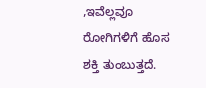,ಇವೆಲ್ಲವೂ ರೋಗಿಗಳಿಗೆ ಹೊಸ ಶಕ್ತಿ ತುಂಬುತ್ತದೆ.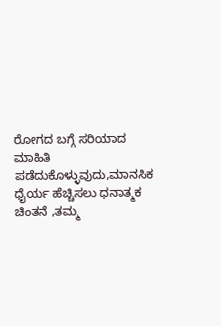ರೋಗದ ಬಗ್ಗೆ ಸರಿಯಾದ ಮಾಹಿತಿ ಪಡೆದುಕೊಳ್ಳುವುದು,ಮಾನಸಿಕ ಧೈರ್ಯ ಹೆಚ್ಚಿಸಲು ಧನಾತ್ಮಕ ಚಿಂತನೆ ,ತಮ್ಮ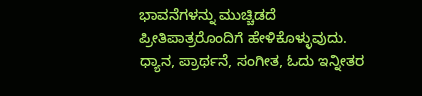ಭಾವನೆಗಳನ್ನು ಮುಚ್ಚಿಡದೆ ಪ್ರೀತಿಪಾತ್ರರೊಂದಿಗೆ ಹೇಳಿಕೊಳ್ಳುವುದು. ಧ್ಯಾನ, ಪ್ರಾರ್ಥನೆ, ಸಂಗೀತ, ಓದು ಇನ್ನೀತರ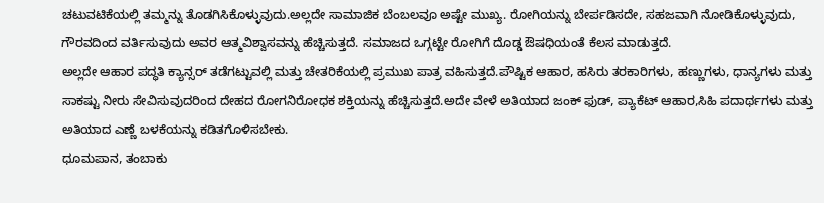ಚಟುವಟಿಕೆಯಲ್ಲಿ ತಮ್ಮನ್ನು ತೊಡಗಿಸಿಕೊಳ್ಳುವುದು.ಅಲ್ಲದೇ ಸಾಮಾಜಿಕ ಬೆಂಬಲವೂ ಅಷ್ಟೇ ಮುಖ್ಯ. ರೋಗಿಯನ್ನು ಬೇರ್ಪಡಿಸದೇ, ಸಹಜವಾಗಿ ನೋಡಿಕೊಳ್ಳುವುದು, ಗೌರವದಿಂದ ವರ್ತಿಸುವುದು ಅವರ ಆತ್ಮವಿಶ್ವಾಸವನ್ನು ಹೆಚ್ಚಿಸುತ್ತದೆ. ಸಮಾಜದ ಒಗ್ಗಟ್ಟೇ ರೋಗಿಗೆ ದೊಡ್ಡ ಔಷಧಿಯಂತೆ ಕೆಲಸ ಮಾಡುತ್ತದೆ.
ಅಲ್ಲದೇ ಆಹಾರ ಪದ್ಧತಿ ಕ್ಯಾನ್ಸರ್ ತಡೆಗಟ್ಟುವಲ್ಲಿ ಮತ್ತು ಚೇತರಿಕೆಯಲ್ಲಿ ಪ್ರಮುಖ ಪಾತ್ರ ವಹಿಸುತ್ತದೆ.ಪೌಷ್ಟಿಕ ಆಹಾರ, ಹಸಿರು ತರಕಾರಿಗಳು, ಹಣ್ಣುಗಳು, ಧಾನ್ಯಗಳು ಮತ್ತು ಸಾಕಷ್ಟು ನೀರು ಸೇವಿಸುವುದರಿಂದ ದೇಹದ ರೋಗನಿರೋಧಕ ಶಕ್ತಿಯನ್ನು ಹೆಚ್ಚಿಸುತ್ತದೆ.ಅದೇ ವೇಳೆ ಅತಿಯಾದ ಜಂಕ್ ಫುಡ್, ಪ್ಯಾಕೆಟ್ ಆಹಾರ,ಸಿಹಿ ಪದಾರ್ಥಗಳು ಮತ್ತು ಅತಿಯಾದ ಎಣ್ಣೆ ಬಳಕೆಯನ್ನು ಕಡಿತಗೊಳಿಸಬೇಕು.
ಧೂಮಪಾನ, ತಂಬಾಕು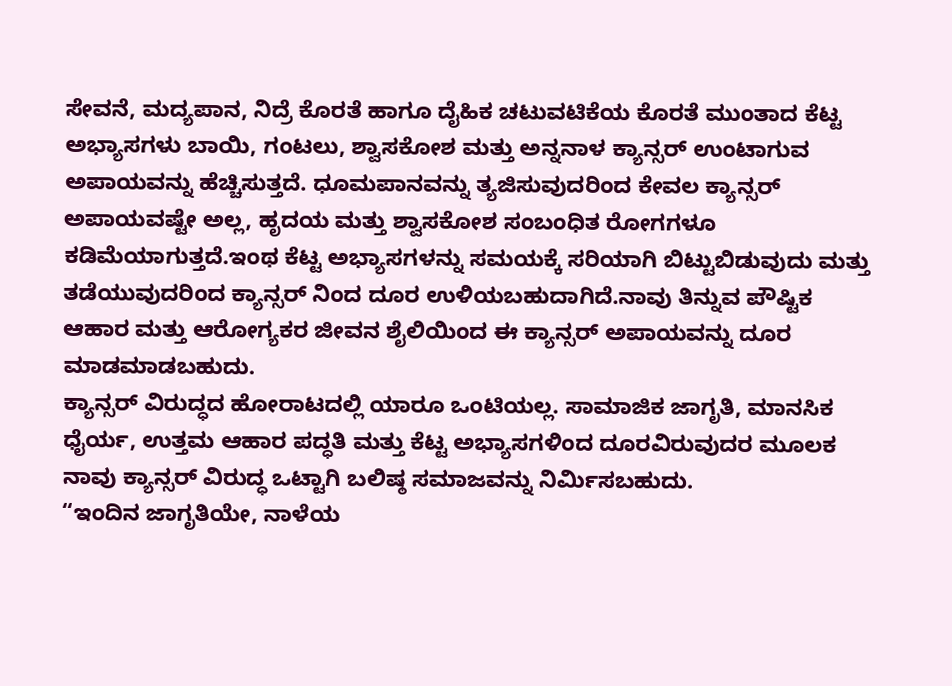ಸೇವನೆ, ಮದ್ಯಪಾನ, ನಿದ್ರೆ ಕೊರತೆ ಹಾಗೂ ದೈಹಿಕ ಚಟುವಟಿಕೆಯ ಕೊರತೆ ಮುಂತಾದ ಕೆಟ್ಟ ಅಭ್ಯಾಸಗಳು ಬಾಯಿ, ಗಂಟಲು, ಶ್ವಾಸಕೋಶ ಮತ್ತು ಅನ್ನನಾಳ ಕ್ಯಾನ್ಸರ್ ಉಂಟಾಗುವ ಅಪಾಯವನ್ನು ಹೆಚ್ಚಿಸುತ್ತದೆ. ಧೂಮಪಾನವನ್ನು ತ್ಯಜಿಸುವುದರಿಂದ ಕೇವಲ ಕ್ಯಾನ್ಸರ್ ಅಪಾಯವಷ್ಟೇ ಅಲ್ಲ, ಹೃದಯ ಮತ್ತು ಶ್ವಾಸಕೋಶ ಸಂಬಂಧಿತ ರೋಗಗಳೂ ಕಡಿಮೆಯಾಗುತ್ತದೆ.ಇಂಥ ಕೆಟ್ಟ ಅಭ್ಯಾಸಗಳನ್ನು ಸಮಯಕ್ಕೆ ಸರಿಯಾಗಿ ಬಿಟ್ಟುಬಿಡುವುದು ಮತ್ತು ತಡೆಯುವುದರಿಂದ ಕ್ಯಾನ್ಸರ್ ನಿಂದ ದೂರ ಉಳಿಯಬಹುದಾಗಿದೆ.ನಾವು ತಿನ್ನುವ ಪೌಷ್ಟಿಕ ಆಹಾರ ಮತ್ತು ಆರೋಗ್ಯಕರ ಜೀವನ ಶೈಲಿಯಿಂದ ಈ ಕ್ಯಾನ್ಸರ್ ಅಪಾಯವನ್ನು ದೂರ ಮಾಡಮಾಡಬಹುದು.
ಕ್ಯಾನ್ಸರ್ ವಿರುದ್ಧದ ಹೋರಾಟದಲ್ಲಿ ಯಾರೂ ಒಂಟಿಯಲ್ಲ. ಸಾಮಾಜಿಕ ಜಾಗೃತಿ, ಮಾನಸಿಕ ಧೈರ್ಯ, ಉತ್ತಮ ಆಹಾರ ಪದ್ಧತಿ ಮತ್ತು ಕೆಟ್ಟ ಅಭ್ಯಾಸಗಳಿಂದ ದೂರವಿರುವುದರ ಮೂಲಕ ನಾವು ಕ್ಯಾನ್ಸರ್ ವಿರುದ್ಧ ಒಟ್ಟಾಗಿ ಬಲಿಷ್ಠ ಸಮಾಜವನ್ನು ನಿರ್ಮಿಸಬಹುದು.
“ಇಂದಿನ ಜಾಗೃತಿಯೇ, ನಾಳೆಯ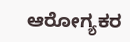ಆರೋಗ್ಯಕರ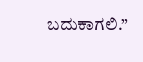ಬದುಕಾಗಲಿ.”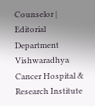Counselor | Editorial Department
Vishwaradhya Cancer Hospital & Research Institute